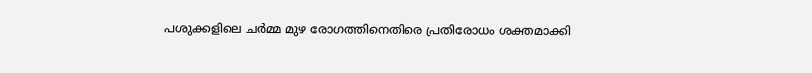പശുക്കളിലെ ചർമ്മ മുഴ രോഗത്തിനെതിരെ പ്രതിരോധം ശക്തമാക്കി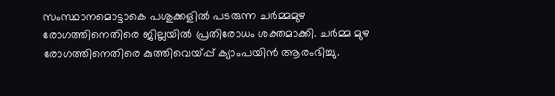സംസ്ഥാനമൊട്ടാകെ പശുക്കളില്‍ പടരുന്ന ചർമ്മമുഴ രോഗത്തിനെതിരെ ജില്ലയില്‍ പ്രതിരോധം ശക്തമാക്കി. ചർമ്മ മുഴ രോഗത്തിനെതിരെ കുത്തിവെയ്പ്പ് ക്യാംപയിൻ ആരംഭിച്ചു.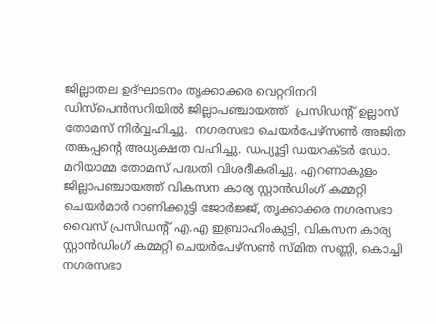ജില്ലാതല ഉദ്ഘാടനം തൃക്കാക്കര വെറ്ററിനറി ഡിസ്പെന്‍സറിയില്‍ ജില്ലാപഞ്ചായത്ത്  പ്രസിഡന്റ് ഉല്ലാസ് തോമസ് നിർവ്വഹിച്ചു.  നഗരസഭാ ചെയർപേഴ്സണ്‍ അജിത തങ്കപ്പന്റെ അധ്യക്ഷത വഹിച്ചു. ഡപ്യൂട്ടി ഡയറക്ടർ ഡോ. മറിയാമ്മ തോമസ് പദ്ധതി വിശദീകരിച്ചു. എറണാകുളം ജില്ലാപഞ്ചായത്ത് വികസന കാര്യ സ്റ്റാന്‍ഡിംഗ് കമ്മറ്റി ചെയർമാർ റാണിക്കുട്ടി ജോർജ്ജ്, തൃക്കാക്കര നഗരസഭാ വൈസ് പ്രസിഡന്റ് എ.എ ഇബ്രാഹിംകുട്ടി, വികസന കാര്യ സ്റ്റാന്‍ഡിംഗ് കമ്മറ്റി ചെയർപേഴ്സണ്‍ സ്മിത സണ്ണി, കൊച്ചി നഗരസഭാ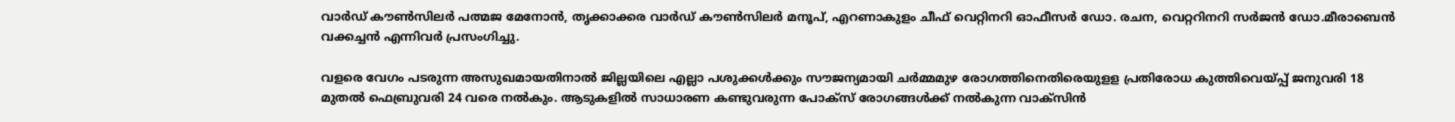വാർഡ് കൗണ്‍സിലർ പത്മജ മേനോന്‍, തൃക്കാക്കര വാർഡ് കൗണ്‍സിലർ മനൂപ്, എറണാകുളം ചീഫ് വെറ്റിനറി ഓഫീസർ ഡോ. രചന, വെറ്ററിനറി സർജന്‍ ഡോ.മീരാബെന്‍  വക്കച്ചന്‍ എന്നിവർ പ്രസംഗിച്ചു.

വളരെ വേഗം പടരുന്ന അസുഖമായതിനാൽ ജില്ലയിലെ എല്ലാ പശുക്കള്‍ക്കും സൗജന്യമായി ചർമ്മമുഴ രോഗത്തിനെതിരെയുളള പ്രതിരോധ കുത്തിവെയ്പ്പ് ജനുവരി 18 മുതല്‍ ഫെബ്രുവരി 24 വരെ നല്‍കും. ആടുകളില്‍ സാധാരണ കണ്ടുവരുന്ന പോക്സ് രോഗങ്ങള്‍ക്ക് നല്‍കുന്ന വാക്സിന്‍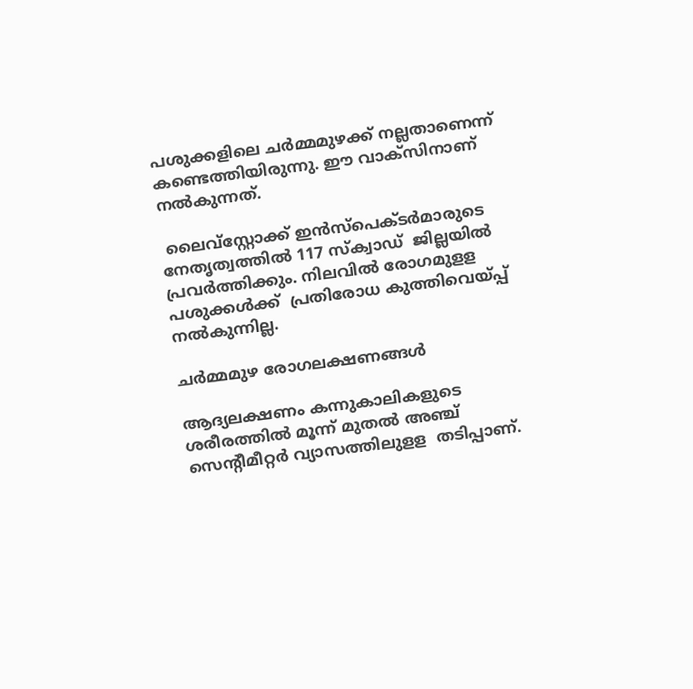പശുക്കളിലെ ചർമ്മമുഴക്ക് നല്ലതാണെന്ന് കണ്ടെത്തിയിരുന്നു. ഈ വാക്സിനാണ് നൽകുന്നത്.

 ലൈവ്സ്റ്റോക്ക് ഇന്‍സ്പെക്ടർമാരുടെ നേതൃത്വത്തില്‍ 117 സ്ക്വാഡ്  ജില്ലയില്‍ പ്രവർത്തിക്കും. നിലവില്‍ രോഗമുളള പശുക്കള്‍ക്ക്  പ്രതിരോധ കുത്തിവെയ്പ്പ് നല്‍കുന്നില്ല.

ചർമ്മമുഴ രോഗലക്ഷണങ്ങള്‍

ആദ്യലക്ഷണം കന്നുകാലികളുടെ ശരീരത്തില്‍ മൂന്ന് മുതല്‍ അഞ്ച് സെന്‍റീമീറ്റർ വ്യാസത്തിലുളള  തടിപ്പാണ്.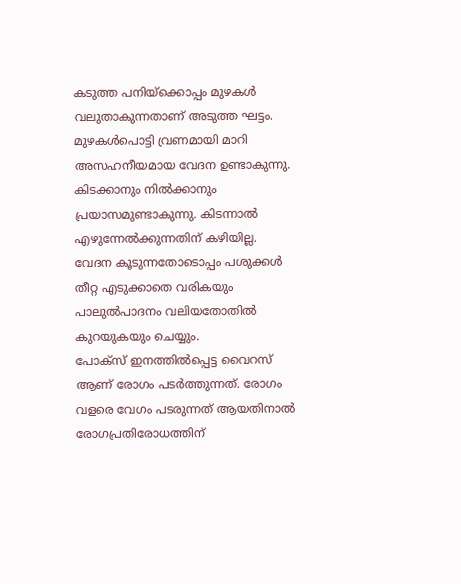കടുത്ത പനിയ്ക്കൊപ്പം മുഴകള്‍ വലുതാകുന്നതാണ് അടുത്ത ഘട്ടം.
മുഴകള്‍പൊട്ടി വ്രണമായി മാറി അസഹനീയമായ വേദന ഉണ്ടാകുന്നു.
കിടക്കാനും നില്‍ക്കാനും പ്രയാസമുണ്ടാകുന്നു. കിടന്നാല്‍ എഴുന്നേല്‍ക്കുന്നതിന് കഴിയില്ല.
വേദന കൂടുന്നതോടൊപ്പം പശുക്കള്‍ തീറ്റ എടുക്കാതെ വരികയും പാലുല്‍പാദനം വലിയതോതില്‍ കുറയുകയും ചെയ്യും.
പോക്സ് ഇനത്തില്‍പ്പെട്ട വൈറസ് ആണ് രോഗം പടർത്തുന്നത്. രോഗം വളരെ വേഗം പടരുന്നത് ആയതിനാല്‍ രോഗപ്രതിരോധത്തിന്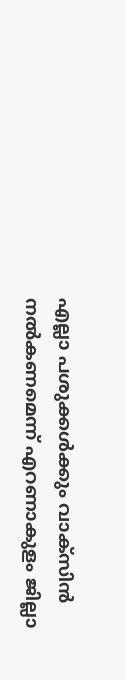എല്ലാ പശുക്കള്‍ക്കും വാക്സിന്‍ നല്‍കണമെന്ന് എറണാകുളം ജില്ലാ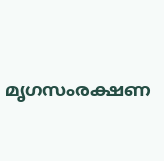മൃഗസംരക്ഷണ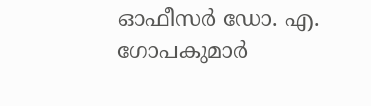ഓഫീസർ ഡോ. എ. ഗോപകുമാർ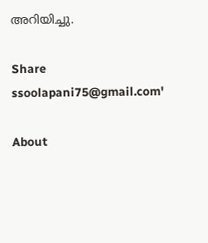അറിയിച്ചു.

Share
ssoolapani75@gmail.com'

About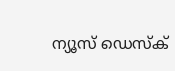ന്യൂസ് ഡെസ്ക്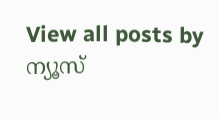View all posts by ന്യൂസ്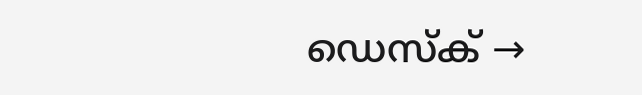ഡെസ്ക് →